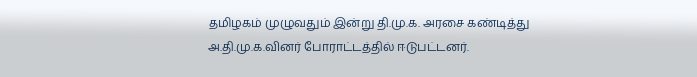தமிழகம் முழுவதும் இன்று தி.மு.க. அரசை கண்டித்து அ.தி.மு.க.வினர் போராட்டத்தில் ஈடுபட்டனர்.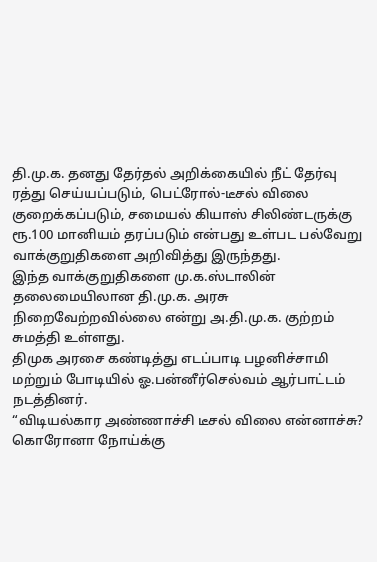தி.மு.க. தனது தேர்தல் அறிக்கையில் நீட் தேர்வு ரத்து செய்யப்படும், பெட்ரோல்-டீசல் விலை குறைக்கப்படும், சமையல் கியாஸ் சிலிண்டருக்கு ரூ.100 மானியம் தரப்படும் என்பது உள்பட பல்வேறு வாக்குறுதிகளை அறிவித்து இருந்தது.
இந்த வாக்குறுதிகளை மு.க.ஸ்டாலின் தலைமையிலான தி.மு.க. அரசு நிறைவேற்றவில்லை என்று அ.தி.மு.க. குற்றம் சுமத்தி உள்ளது.
திமுக அரசை கண்டித்து எடப்பாடி பழனிச்சாமி மற்றும் போடியில் ஓ.பன்னீர்செல்வம் ஆர்பாட்டம் நடத்தினர்.
“விடியல்கார அண்ணாச்சி டீசல் விலை என்னாச்சு?
கொரோனா நோய்க்கு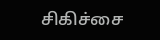சிகிச்சை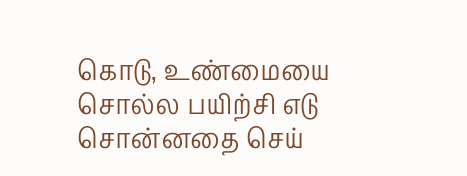கொடு, உண்மையை சொல்ல பயிற்சி எடு
சொன்னதை செய்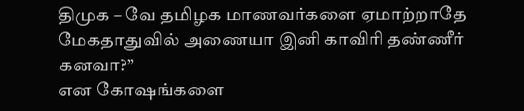திமுக – வே தமிழக மாணவர்களை ஏமாற்றாதே
மேகதாதுவில் அணையா இனி காவிரி தண்ணீர் கனவா?”
என கோஷங்களை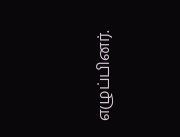எழுப்பினர்.